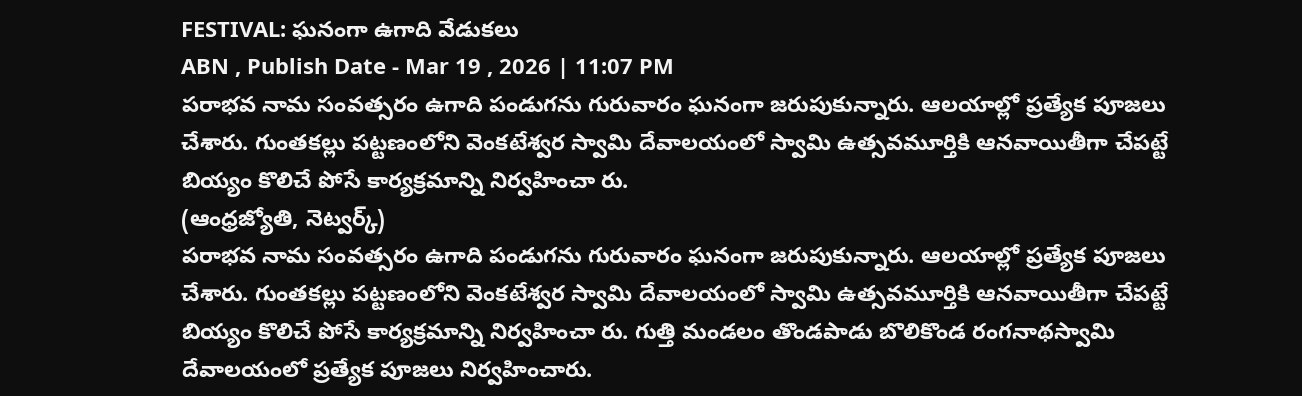FESTIVAL: ఘనంగా ఉగాది వేడుకలు
ABN , Publish Date - Mar 19 , 2026 | 11:07 PM
పరాభవ నామ సంవత్సరం ఉగాది పండుగను గురువారం ఘనంగా జరుపుకున్నారు. ఆలయాల్లో ప్రత్యేక పూజలు చేశారు. గుంతకల్లు పట్టణంలోని వెంకటేశ్వర స్వామి దేవాలయంలో స్వామి ఉత్సవమూర్తికి ఆనవాయితీగా చేపట్టే బియ్యం కొలిచే పోసే కార్యక్రమాన్ని నిర్వహించా రు.
(ఆంధ్రజ్యోతి, నెట్వర్క్)
పరాభవ నామ సంవత్సరం ఉగాది పండుగను గురువారం ఘనంగా జరుపుకున్నారు. ఆలయాల్లో ప్రత్యేక పూజలు చేశారు. గుంతకల్లు పట్టణంలోని వెంకటేశ్వర స్వామి దేవాలయంలో స్వామి ఉత్సవమూర్తికి ఆనవాయితీగా చేపట్టే బియ్యం కొలిచే పోసే కార్యక్రమాన్ని నిర్వహించా రు. గుత్తి మండలం తొండపాడు బొలికొండ రంగనాథస్వామి దేవాలయంలో ప్రత్యేక పూజలు నిర్వహించారు.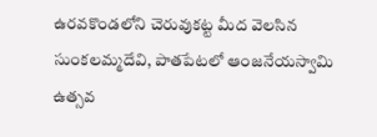ఉరవకొండలోని చెరువుకట్ట మీద వెలసిన సుంకలమ్మదేవి, పాతపేటలో ఆంజనేయస్వామి ఉత్సవ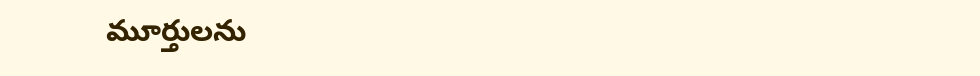మూర్తులను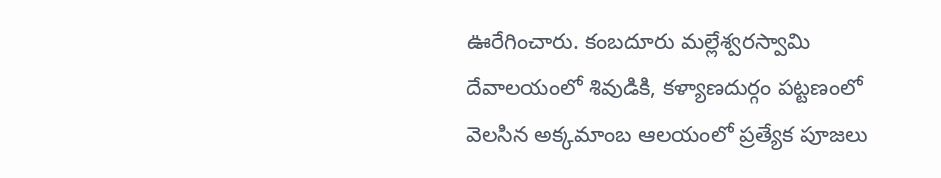ఊరేగించారు. కంబదూరు మల్లేశ్వరస్వామి దేవాలయంలో శివుడికి, కళ్యాణదుర్గం పట్టణంలో వెలసిన అక్కమాంబ ఆలయంలో ప్రత్యేక పూజలు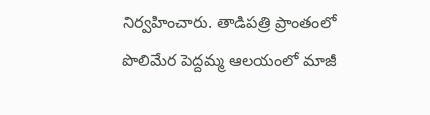నిర్వహించారు. తాడిపత్రి ప్రాంతంలో పొలిమేర పెద్దమ్మ ఆలయంలో మాజీ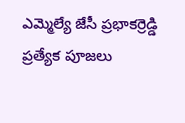ఎమ్మెల్యే జేసీ ప్రభాకర్రెడ్డి ప్రత్యేక పూజలు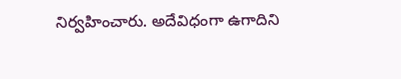నిర్వహించారు. అదేవిధంగా ఉగాదిని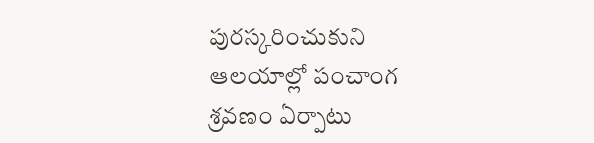పురస్కరించుకుని ఆలయాల్లో పంచాంగ శ్రవణం ఏర్పాటు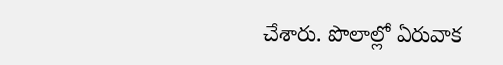చేశారు. పొలాల్లో ఏరువాక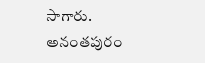సాగారు.
అనంతపురం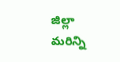జిల్లా మరిన్ని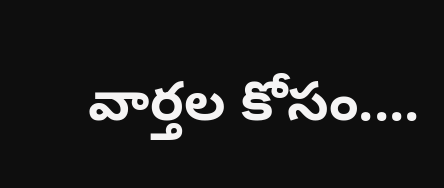వార్తల కోసం....